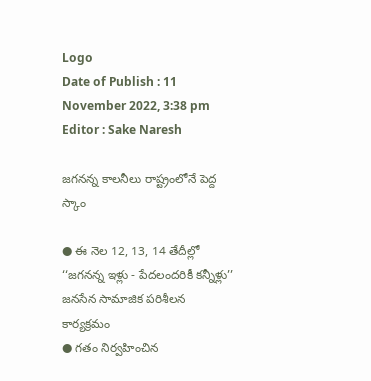Logo
Date of Publish : 11 November 2022, 3:38 pm
Editor : Sake Naresh

జగనన్న కాలనీలు రాష్ట్రంలోనే పెద్ద స్కాం

● ఈ నెల 12, 13, 14 తేదీల్లో ‘‘జగనన్న ఇళ్లు - పేదలందరికీ కన్నీళ్లు’’ జనసేన సామాజిక పరిశీలన కార్యక్రమం
● గతం నిర్వహించిన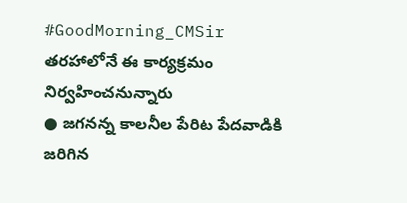#GoodMorning_CMSir తరహాలోనే ఈ కార్యక్రమం నిర్వహించనున్నారు
● జగనన్న కాలనీల పేరిట పేదవాడికి జరిగిన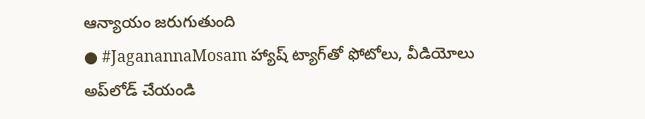ఆన్యాయం జరుగుతుంది
● #JaganannaMosam హ్యాష్‌ ట్యాగ్‌తో ఫోటోలు, వీడియోలు అప్‌లోడ్‌ చేయండి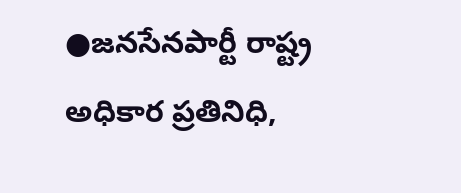●జనసేనపార్టీ రాష్ట్ర అధికార ప్రతినిధి,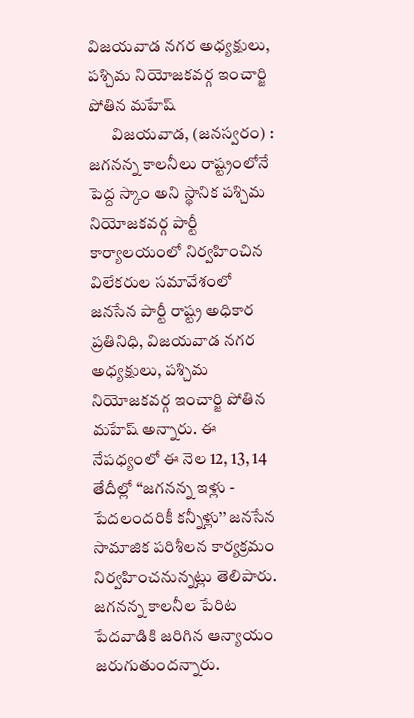విజయవాడ నగర అధ్యక్షులు, పశ్చిమ నియోజకవర్గ ఇంచార్జి పోతిన మహేష్‌
       విజయవాడ, (జనస్వరం) : జగనన్న కాలనీలు రాష్ట్రంలోనే పెద్ద స్కాం అని స్థానిక పశ్చిమ నియోజకవర్గ పార్టీ కార్యాలయంలో నిర్వహించిన విలేకరుల సమావేశంలో జనసేన పార్టీ రాష్ట్ర అధికార ప్రతినిధి, విజయవాడ నగర అధ్యక్షులు, పశ్చిమ నియోజకవర్గ ఇంచార్జి పోతిన మహేష్‌ అన్నారు. ఈ నేపధ్యంలో ఈ నెల 12, 13, 14 తేదీల్లో ‘‘జగనన్న ఇళ్లు - పేదలందరికీ కన్నీళ్లు’’ జనసేన సామాజిక పరిశీలన కార్యక్రమం నిర్వహించనున్నట్లు తెలిపారు. జగనన్న కాలనీల పేరిట పేదవాడికి జరిగిన ఆన్యాయం జరుగుతుందన్నారు.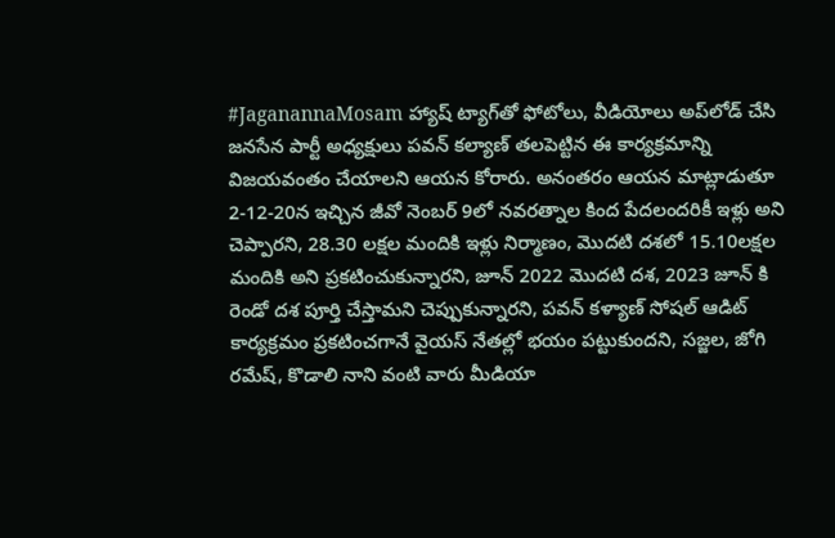#JaganannaMosam హ్యాష్‌ ట్యాగ్‌తో ఫోటోలు, వీడియోలు అప్‌లోడ్‌ చేసి జనసేన పార్టీ అధ్యక్షులు పవన్‌ కల్యాణ్‌ తలపెట్టిన ఈ కార్యక్రమాన్ని విజయవంతం చేయాలని ఆయన కోరారు. అనంతరం ఆయన మాట్లాడుతూ 2-12-20న ఇచ్చిన జీవో నెంబర్ 9లో నవరత్నాల కింద పేదలందరికీ ఇళ్లు అని చెప్పారని, 28.30 లక్షల మందికి ఇళ్లు నిర్మాణం, మొదటి దశలో 15.10లక్షల మందికి అని ప్రకటించుకున్నారని, జూన్ 2022 మొదటి దశ, 2023 జూన్ కి రెండో దశ పూర్తి చేస్తామని చెప్పుకున్నారని, పవన్ కళ్యాణ్ సోషల్ ఆడిట్ కార్యక్రమం ప్రకటించగానే వైయస్ నేతల్లో భయం పట్టుకుందని, సజ్జల, జోగి రమేష్, కొడాలి నాని వంటి వారు మీడియా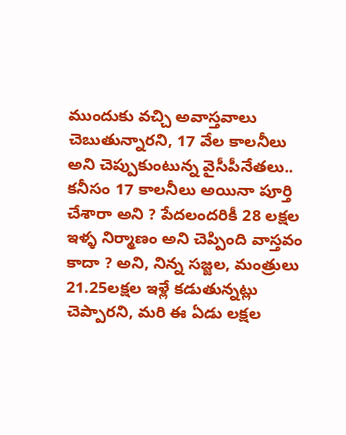ముందుకు వచ్చి అవాస్తవాలు చెబుతున్నారని, 17 వేల కాలనీలు అని చెప్పుకుంటున్న వైసీపీనేతలు.. కనీసం 17 కాలనీలు అయినా పూర్తి చేశారా అని ? పేదలందరికీ 28 లక్షల ఇళ్ళ నిర్మాణం అని చెప్పింది వాస్తవం కాదా ? అని, నిన్న సజ్జల, మంత్రులు 21.25లక్షల ఇళ్లే కడుతున్నట్లు చెప్పారని, మరి ఈ ఏడు లక్షల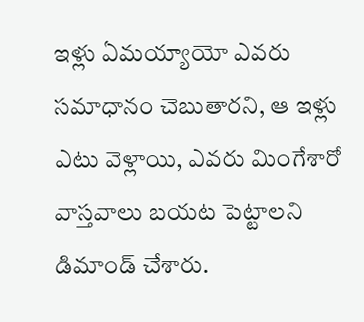ఇళ్లు ఏమయ్యాయో ఎవరు సమాధానం చెబుతారని, ఆ ఇళ్లు ఎటు వెళ్లాయి, ఎవరు మింగేశారో వాస్తవాలు బయట పెట్టాలని డిమాండ్ చేశారు.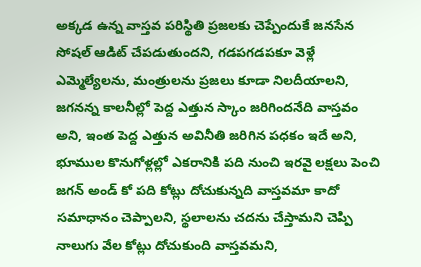అక్కడ ఉన్న వాస్తవ పరిస్థితి ప్రజలకు చెప్పేందుకే జనసేన సోషల్ ఆడిట్ చేపడుతుందని, గడపగడపకూ వెళ్లే ఎమ్మెల్యేలను, మంత్రులను ప్రజలు కూడా నిలదీయాలని, జగనన్న కాలనీల్లో పెద్ద ఎత్తున స్కాం జరిగిందనేది వాస్తవం అని, ఇంత పెద్ద ఎత్తున అవినీతి జరిగిన పధకం ఇదే అని, భూముల కొనుగోళ్లల్లో ఎకరానికి పది నుంచి ఇరవై లక్షలు పెంచి జగన్ అండ్‌ కో పది కోట్లు దోచుకున్నది వాస్తవమా కాదో సమాధానం చెప్పాలని, స్థలాలను చదను చేస్తామని చెప్పి నాలుగు వేల కోట్లు దోచుకుంది వాస్తవమని,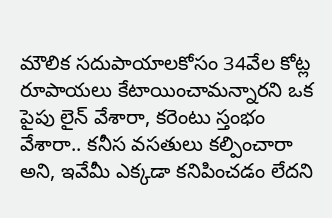మౌలిక సదుపాయాలకోసం 34వేల కోట్ల రూపాయలు కేటాయించామన్నారని ఒక పైపు లైన్ వేశారా, కరెంటు స్తంభం వేశారా.. కనీస వసతులు కల్పించారా అని, ఇవేమీ ఎక్కడా కనిపించడం లేదని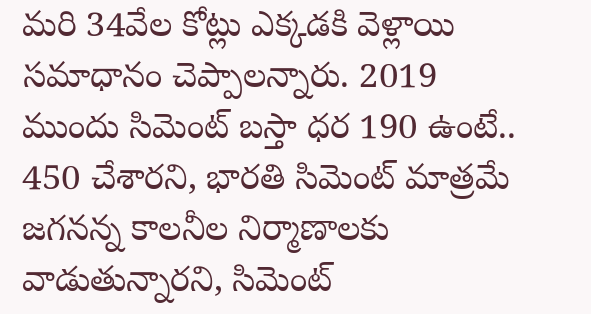మరి 34వేల కోట్లు ఎక్కడకి వెళ్లాయి సమాధానం చెప్పాలన్నారు. 2019 ముందు సిమెంట్ బస్తా ధర 190 ఉంటే.. 450 చేశారని, భారతి సిమెంట్ మాత్రమే జగనన్న కాలనీల నిర్మాణాలకు వాడుతున్నారని, సిమెంట్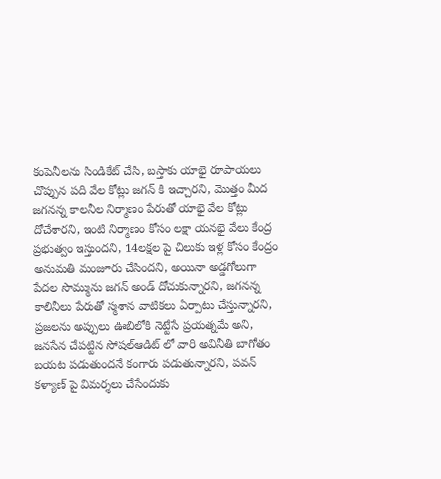కంపెనీలను సిండికేట్ చేసి, బస్తాకు యాభై రూపాయలు చొప్పున పది వేల కోట్లు జగన్ కి ఇచ్చారని, మొత్తం మీద జగనన్న కాలనీల నిర్మాణం పేరుతో యాభై వేల కోట్లు దోచేశారని, ఇంటి నిర్మాణం కోసం లక్షా యనభై వేలు కేంద్ర ప్రభుత్వం ఇస్తుందని, 14లక్షల పై చిలుకు ఇళ్ల కోసం కేంద్రం అనుమతి మంజూరు చేసిందని, అయినా అడ్డగోలుగా పేదల సొమ్మును జగన్ అండ్ దోచుకున్నారని, జగనన్న కాలినీలు పేరుతో స్మశాన వాటికలు ఏర్పాటు చేస్తున్నారని, ప్రజలను అప్పులు ఊబిలోకి నెట్టేసే ప్రయత్నమే అని, జనసేన చేపట్టిన సోషల్ఆడిట్ లో వారి అవినీతి బాగోతం బయట పడుతుందనే కంగారు పడుతున్నారని, పవన్ కళ్యాణ్ పై విమర్శలు చేసేందుకు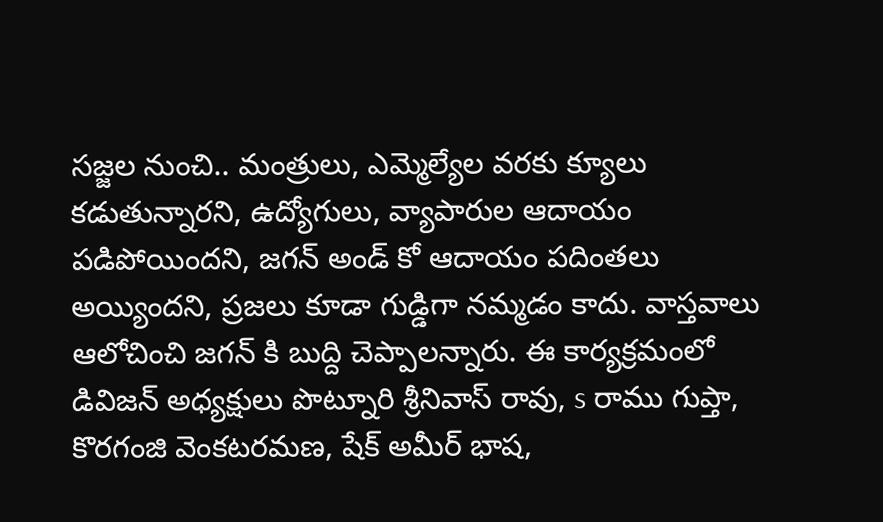సజ్జల నుంచి.. మంత్రులు, ఎమ్మెల్యేల వరకు క్యూలు కడుతున్నారని, ఉద్యోగులు, వ్యాపారుల ఆదాయం పడిపోయిందని, జగన్ అండ్ కో ఆదాయం పదింతలు అయ్యిందని, ప్రజలు కూడా గుడ్డిగా నమ్మడం కాదు. వాస్తవాలు ఆలోచించి జగన్ కి బుద్ది చెప్పాలన్నారు. ఈ కార్యక్రమంలో డివిజన్ అధ్యక్షులు పొట్నూరి శ్రీనివాస్ రావు, s రాము గుప్తా, కొరగంజి వెంకటరమణ, షేక్ అమీర్ భాష,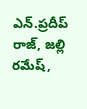ఎన్.ప్రదీప్ రాజ్, జల్లి రమేష్,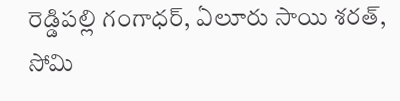రెడ్డిపల్లి గంగాధర్, ఏలూరు సాయి శరత్, సోమి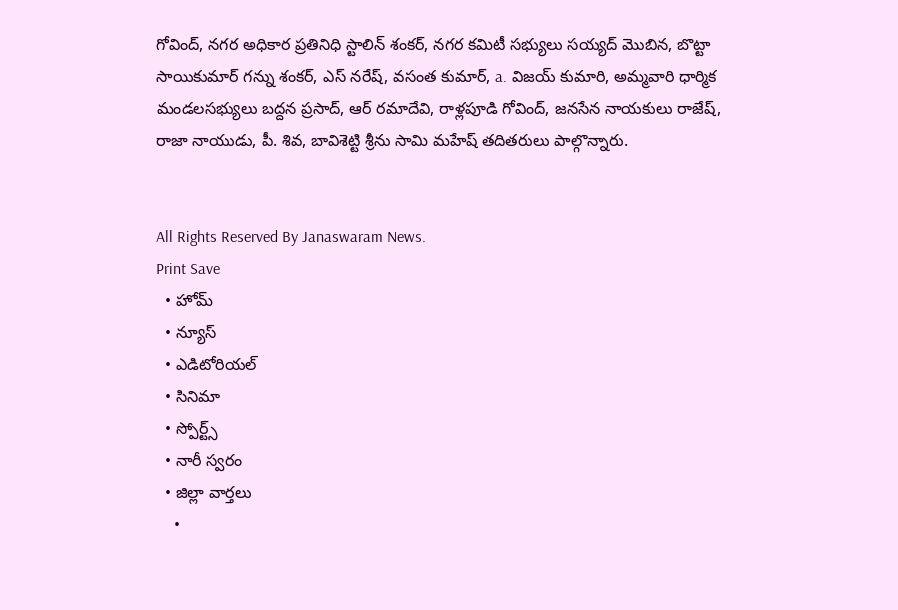గోవింద్, నగర అధికార ప్రతినిధి స్టాలిన్ శంకర్, నగర కమిటీ సభ్యులు సయ్యద్ మొబిన, బొట్టా సాయికుమార్ గన్ను శంకర్, ఎస్ నరేష్, వసంత కుమార్, a. విజయ్ కుమారి, అమ్మవారి ధార్మిక మండలసభ్యులు బద్దన ప్రసాద్, ఆర్ రమాదేవి, రాళ్లపూడి గోవింద్, జనసేన నాయకులు రాజేష్, రాజా నాయుడు, పీ. శివ, బావిశెట్టి శ్రీను సామి మహేష్ తదితరులు పాల్గొన్నారు.


All Rights Reserved By Janaswaram News.
Print Save
  • హోమ్
  • న్యూస్
  • ఎడిటోరియల్
  • సినిమా
  • స్పోర్ట్స్
  • నారీ స్వరం
  • జిల్లా వార్తలు
    •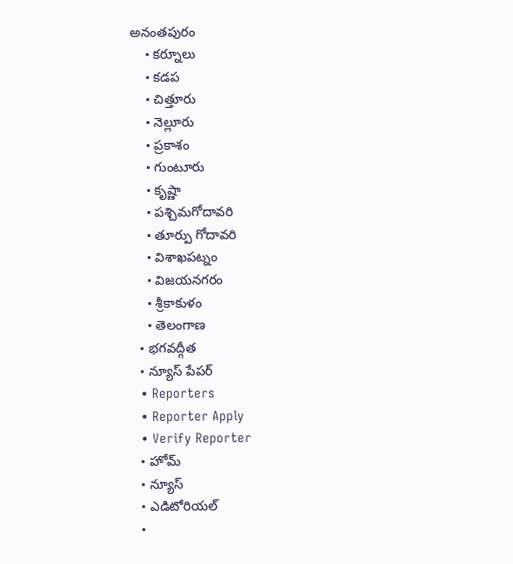అనంతపురం
    • కర్నూలు
    • కడప
    • చిత్తూరు
    • నెల్లూరు
    • ప్రకాశం
    • గుంటూరు
    • కృష్ణా
    • పశ్చిమగోదావరి
    • తూర్పు గోదావరి
    • విశాఖపట్నం
    • విజయనగరం
    • శ్రీకాకుళం
    • తెలంగాణ
  • భగవద్గీత
  • న్యూస్ పేపర్
  • Reporters
  • Reporter Apply
  • Verify Reporter
  • హోమ్
  • న్యూస్
  • ఎడిటోరియల్
  •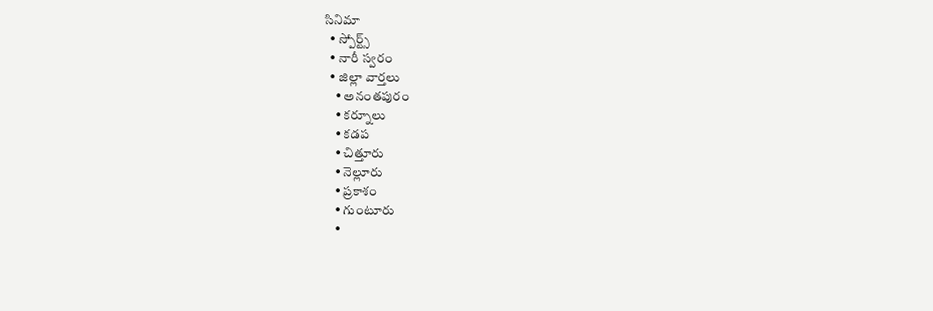సినిమా
  • స్పోర్ట్స్
  • నారీ స్వరం
  • జిల్లా వార్తలు
    • అనంతపురం
    • కర్నూలు
    • కడప
    • చిత్తూరు
    • నెల్లూరు
    • ప్రకాశం
    • గుంటూరు
    •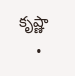కృష్ణా
    •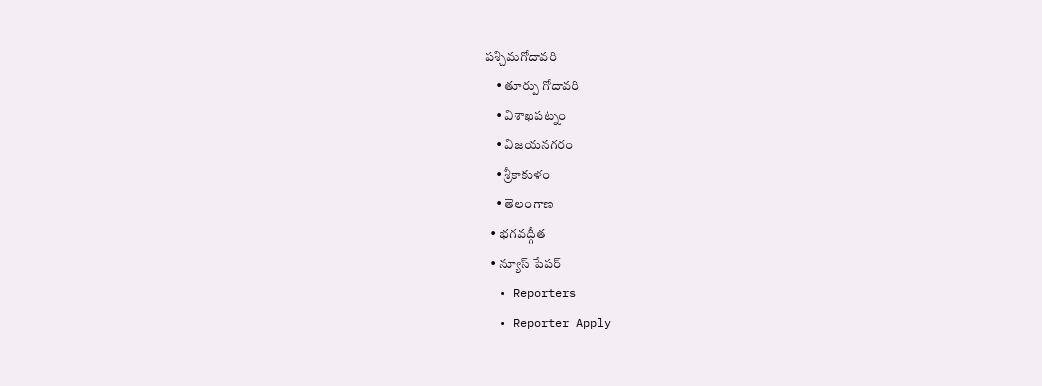పశ్చిమగోదావరి
    • తూర్పు గోదావరి
    • విశాఖపట్నం
    • విజయనగరం
    • శ్రీకాకుళం
    • తెలంగాణ
  • భగవద్గీత
  • న్యూస్ పేపర్
  • Reporters
  • Reporter Apply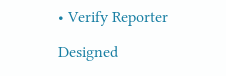• Verify Reporter

Designed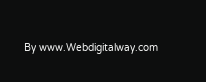By www.Webdigitalway.com